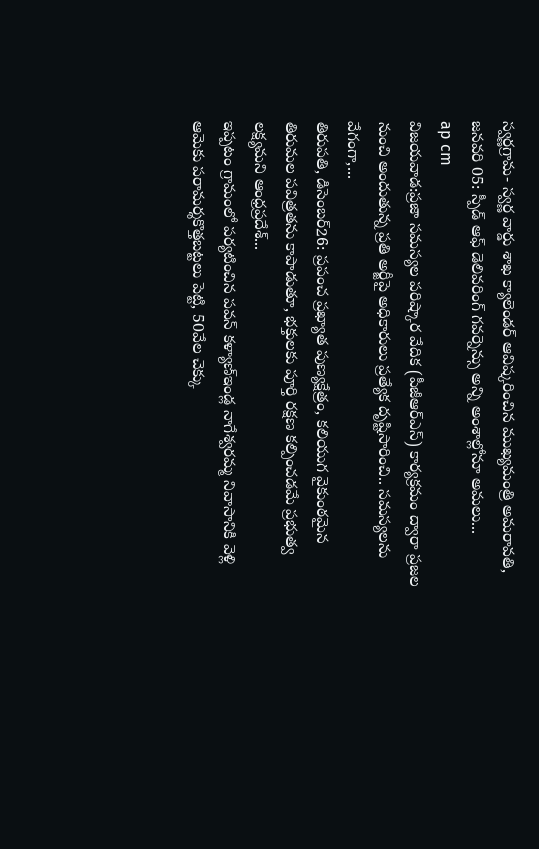స్వర్ణగ్రామ- స్వర్ణ వార్డు శాఖ క్యాలెండర్ ఆవిష్కరించిన ముఖ్యమంత్రి అమరావతి, జనవరి 05: స్పీడ్ ఆఫ్ డెలివరింగ్ గవర్నెన్సు అన్ని అంశాల్లోనూ అమలు...
ap cm
విజయవాడ:ప్రజా సమస్యల పరిష్కార వేదిక (పీజీఆర్ఎస్) కార్యక్రమం ద్వారా ప్రజల నుంచి అందుతున్న ప్రతి అర్జీపై అధికారులు ప్రత్యేక దృష్టిసారించి.. సమస్యలను వేగంగా,...
తిరుపతి, డిసెంబర్26: ప్రపంచ ప్రఖ్యాత పుణ్యక్షేత్రం, కలియుగ వైకుంఠమైన తిరుమల పవిత్రతను కాపాడుతూ, భక్తులకు పూర్తి రక్షణ కల్పించడమే ప్రభుత్వ లక్ష్యమని ఆంధ్రప్రదేశ్...
ఇప్పటం గ్రామంలో పర్యటించిన పవన్ కళ్యాణ్ఇండ్ల నాగేశ్వరమ్మ నివాసానికి వెళ్లి ఆమెకు పరామర్శకొత్తబట్టలు పెట్టి, 50వేల చెక్కు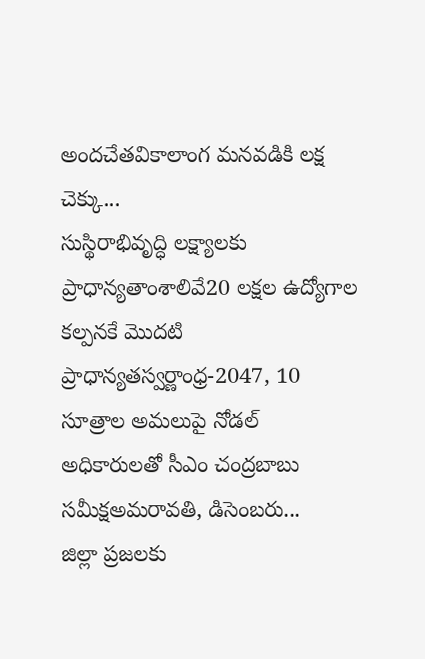అందచేతవికాలాంగ మనవడికి లక్ష చెక్కు...
సుస్థిరాభివృద్ధి లక్ష్యాలకు ప్రాధాన్యతాంశాలివే20 లక్షల ఉద్యోగాల కల్పనకే మొదటి ప్రాధాన్యతస్వర్ణాంధ్ర-2047, 10 సూత్రాల అమలుపై నోడల్ అధికారులతో సీఎం చంద్రబాబు సమీక్షఅమరావతి, డిసెంబరు...
జిల్లా ప్రజలకు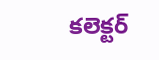కలెక్టర్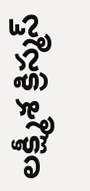లక్ష్మీశ క్రిస్మస్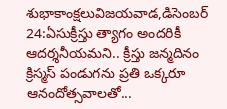శుభాకాంక్షలువిజయవాడ,డిసెంబర్ 24:ఏసుక్రీస్తు త్యాగం అందరికీ ఆదర్శనీయమని.. క్రీస్తు జన్మదినం క్రిస్మస్ పండుగను ప్రతి ఒక్కరూ ఆనందోత్సవాలతో...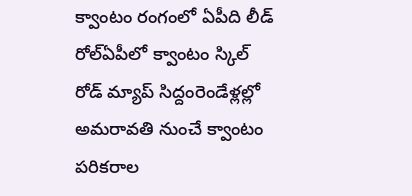క్వాంటం రంగంలో ఏపీది లీడ్ రోల్ఏపీలో క్వాంటం స్కిల్ రోడ్ మ్యాప్ సిద్దంరెండేళ్లల్లో అమరావతి నుంచే క్వాంటం పరికరాల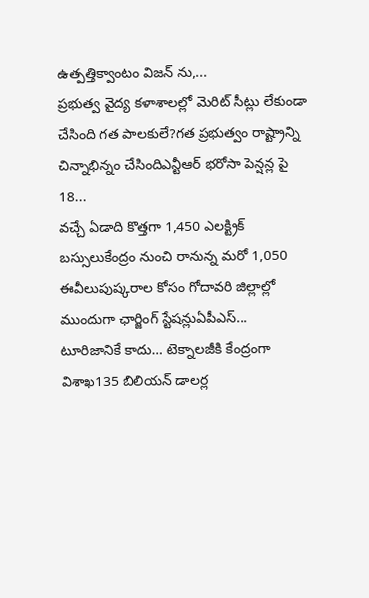ఉత్పత్తిక్వాంటం విజన్ ను,...
ప్రభుత్వ వైద్య కళాశాలల్లో మెరిట్ సీట్లు లేకుండా చేసింది గత పాలకులే?గత ప్రభుత్వం రాష్ట్రాన్ని చిన్నాభిన్నం చేసిందిఎన్టీఆర్ భరోసా పెన్షన్ల పై 18...
వచ్చే ఏడాది కొత్తగా 1,450 ఎలక్ట్రిక్ బస్సులుకేంద్రం నుంచి రానున్న మరో 1,050 ఈవీలుపుష్కరాల కోసం గోదావరి జిల్లాల్లో ముందుగా ఛార్జింగ్ స్టేషన్లుఏపీఎస్...
టూరిజానికే కాదు… టెక్నాలజీకి కేంద్రంగా విశాఖ135 బిలియన్ డాలర్ల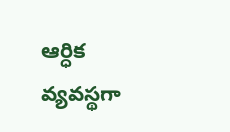ఆర్ధిక వ్యవస్థగా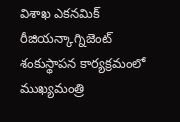విశాఖ ఎకనమిక్ రీజియన్కాగ్నిజెంట్ శంకుస్థాపన కార్యక్రమంలో ముఖ్యమంత్రి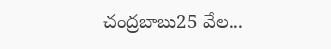చంద్రబాబు25 వేల...